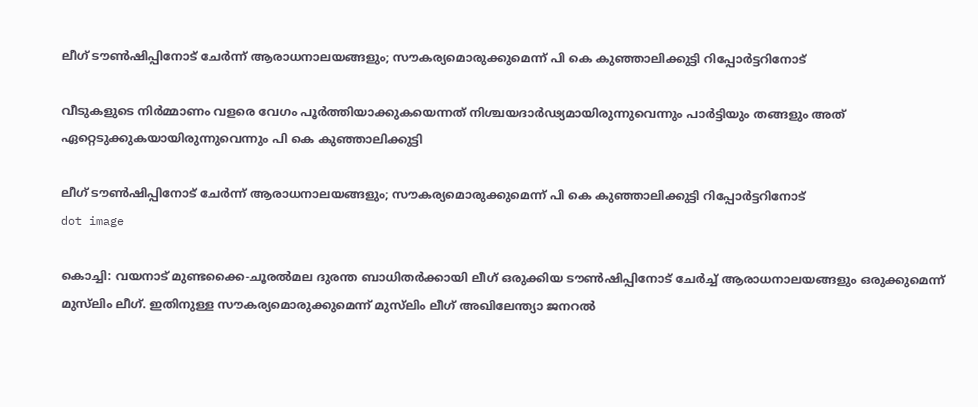ലീഗ് ടൗണ്‍ഷിപ്പിനോട് ചേര്‍ന്ന് ആരാധനാലയങ്ങളും; സൗകര്യമൊരുക്കുമെന്ന് പി കെ കുഞ്ഞാലിക്കുട്ടി റിപ്പോര്‍ട്ടറിനോട്

വീടുകളുടെ നിര്‍മ്മാണം വളരെ വേഗം പൂര്‍ത്തിയാക്കുകയെന്നത് നിശ്ചയദാര്‍ഢ്യമായിരുന്നുവെന്നും പാര്‍ട്ടിയും തങ്ങളും അത് ഏറ്റെടുക്കുകയായിരുന്നുവെന്നും പി കെ കുഞ്ഞാലിക്കുട്ടി

ലീഗ് ടൗണ്‍ഷിപ്പിനോട് ചേര്‍ന്ന് ആരാധനാലയങ്ങളും; സൗകര്യമൊരുക്കുമെന്ന് പി കെ കുഞ്ഞാലിക്കുട്ടി റിപ്പോര്‍ട്ടറിനോട്
dot image

കൊച്ചി: വയനാട് മുണ്ടക്കൈ-ചൂരല്‍മല ദുരന്ത ബാധിതര്‍ക്കായി ലീഗ് ഒരുക്കിയ ടൗണ്‍ഷിപ്പിനോട് ചേര്‍ച്ച് ആരാധനാലയങ്ങളും ഒരുക്കുമെന്ന് മുസ്‌ലിം ലീഗ്. ഇതിനുള്ള സൗകര്യമൊരുക്കുമെന്ന് മുസ്‌ലിം ലീഗ് അഖിലേന്ത്യാ ജനറൽ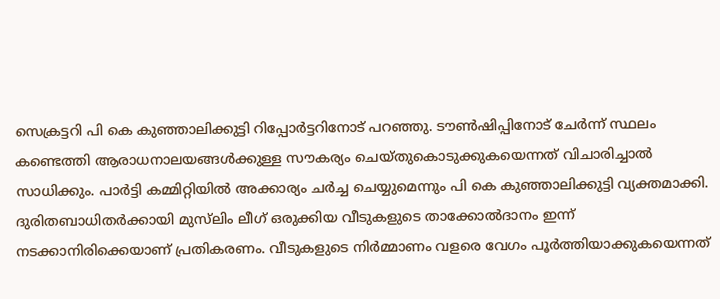സെക്രട്ടറി പി കെ കുഞ്ഞാലിക്കുട്ടി റിപ്പോര്‍ട്ടറിനോട് പറഞ്ഞു. ടൗണ്‍ഷിപ്പിനോട് ചേര്‍ന്ന് സ്ഥലം കണ്ടെത്തി ആരാധനാലയങ്ങള്‍ക്കുള്ള സൗകര്യം ചെയ്തുകൊടുക്കുകയെന്നത് വിചാരിച്ചാല്‍ സാധിക്കും. പാര്‍ട്ടി കമ്മിറ്റിയില്‍ അക്കാര്യം ചര്‍ച്ച ചെയ്യുമെന്നും പി കെ കുഞ്ഞാലിക്കുട്ടി വ്യക്തമാക്കി. ദുരിതബാധിതര്‍ക്കായി മുസ്‌ലിം ലീഗ് ഒരുക്കിയ വീടുകളുടെ താക്കോല്‍ദാനം ഇന്ന് നടക്കാനിരിക്കെയാണ് പ്രതികരണം. വീടുകളുടെ നിര്‍മ്മാണം വളരെ വേഗം പൂര്‍ത്തിയാക്കുകയെന്നത്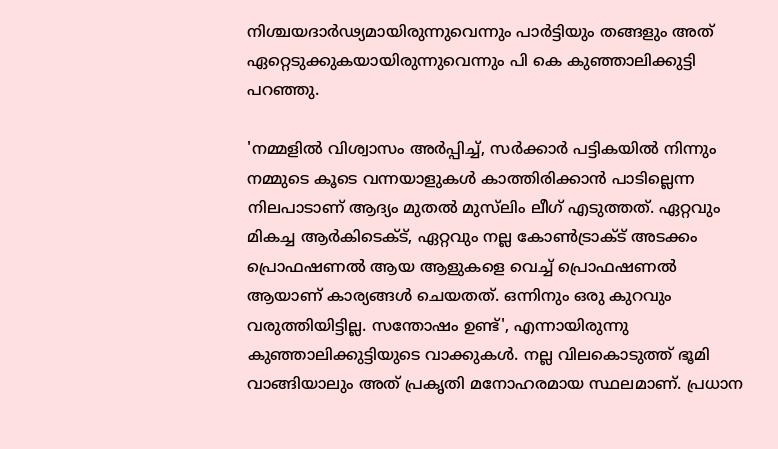നിശ്ചയദാര്‍ഢ്യമായിരുന്നുവെന്നും പാര്‍ട്ടിയും തങ്ങളും അത് ഏറ്റെടുക്കുകയായിരുന്നുവെന്നും പി കെ കുഞ്ഞാലിക്കുട്ടി പറഞ്ഞു.

'നമ്മളില്‍ വിശ്വാസം അര്‍പ്പിച്ച്, സര്‍ക്കാര്‍ പട്ടികയില്‍ നിന്നും നമ്മുടെ കൂടെ വന്നയാളുകള്‍ കാത്തിരിക്കാന്‍ പാടില്ലെന്ന നിലപാടാണ് ആദ്യം മുതല്‍ മുസ്‌ലിം ലീഗ് എടുത്തത്. ഏറ്റവും മികച്ച ആര്‍കിടെക്ട്, ഏറ്റവും നല്ല കോണ്‍ട്രാക്ട് അടക്കം പ്രൊഫഷണല്‍ ആയ ആളുകളെ വെച്ച് പ്രൊഫഷണല്‍ ആയാണ് കാര്യങ്ങള്‍ ചെയതത്. ഒന്നിനും ഒരു കുറവും വരുത്തിയിട്ടില്ല. സന്തോഷം ഉണ്ട്', എന്നായിരുന്നു കുഞ്ഞാലിക്കുട്ടിയുടെ വാക്കുകള്‍. നല്ല വിലകൊടുത്ത് ഭൂമി വാങ്ങിയാലും അത് പ്രകൃതി മനോഹരമായ സ്ഥലമാണ്. പ്രധാന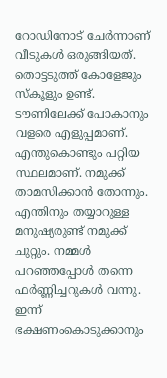റോഡിനോട് ചേര്‍ന്നാണ് വീടുകള്‍ ഒരുങ്ങിയത്. തൊട്ടടുത്ത് കോളേജും സ്‌കൂളും ഉണ്ട്. ടൗണിലേക്ക് പോകാനും വളരെ എളുപ്പമാണ്. എന്തുകൊണ്ടും പറ്റിയ സ്ഥലമാണ്. നമുക്ക് താമസിക്കാന്‍ തോന്നും. എന്തിനും തയ്യാറുള്ള മനുഷ്യരുണ്ട് നമുക്ക് ചുറ്റും. നമ്മള്‍ പറഞ്ഞപ്പോള്‍ തന്നെ ഫര്‍ണ്ണിച്ചറുകള്‍ വന്നു. ഇന്ന് ഭക്ഷണംകൊടുക്കാനും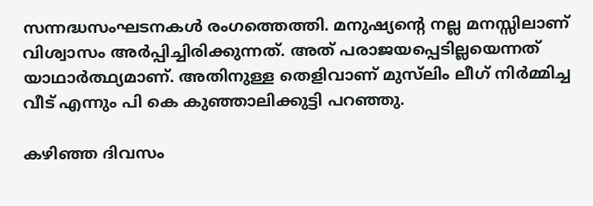സന്നദ്ധസംഘടനകള്‍ രംഗത്തെത്തി. മനുഷ്യന്റെ നല്ല മനസ്സിലാണ് വിശ്വാസം അര്‍പ്പിച്ചിരിക്കുന്നത്. അത് പരാജയപ്പെടില്ലയെന്നത് യാഥാര്‍ത്ഥ്യമാണ്. അതിനുള്ള തെളിവാണ് മുസ്‌ലിം ലീഗ് നിര്‍മ്മിച്ച വീട് എന്നും പി കെ കുഞ്ഞാലിക്കുട്ടി പറഞ്ഞു.

കഴിഞ്ഞ ദിവസം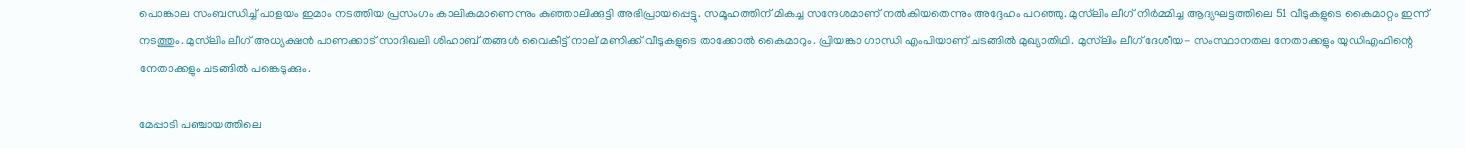പൊങ്കാല സംബന്ധിച്ച് പാളയം ഇമാം നടത്തിയ പ്രസംഗം കാലികമാണെന്നും കുഞ്ഞാലിക്കുട്ടി അഭിപ്രായപ്പെട്ടു. സമൂഹത്തിന് മികച്ച സന്ദേശമാണ് നല്‍കിയതെന്നും അദ്ദേഹം പറഞ്ഞു. മുസ്‌ലിം ലീഗ് നിര്‍മ്മിച്ച ആദ്യഘട്ടത്തിലെ 51 വീടുകളുടെ കൈമാറ്റം ഇന്ന് നടത്തും. മുസ്‌ലിം ലീഗ് അധ്യക്ഷന്‍ പാണക്കാട് സാദിഖലി ശിഹാബ് തങ്ങള്‍ വൈകീട്ട് നാല് മണിക്ക് വീടുകളുടെ താക്കോല്‍ കൈമാറും. പ്രിയങ്കാ ഗാന്ധി എംപിയാണ് ചടങ്ങില്‍ മുഖ്യാതിഥി. മുസ്‌ലിം ലീഗ് ദേശീയ- സംസ്ഥാനതല നേതാക്കളും യുഡിഎഫിന്റെ നേതാക്കളും ചടങ്ങില്‍ പങ്കെടുക്കും.

മേപ്പാടി പഞ്ചായത്തിലെ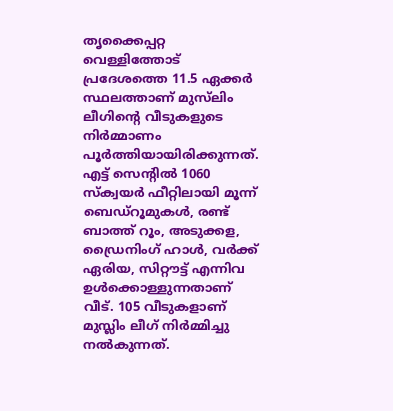തൃക്കൈപ്പറ്റ വെള്ളിത്തോട് പ്രദേശത്തെ 11.5 ഏക്കര്‍ സ്ഥലത്താണ് മുസ്‌ലിം ലീഗിന്‍റെ വീടുകളുടെ നിര്‍മ്മാണം പൂര്‍ത്തിയായിരിക്കുന്നത്. എട്ട് സെന്റില്‍ 1060 സ്‌ക്വയര്‍ ഫീറ്റിലായി മൂന്ന് ബെഡ്റൂമുകള്‍, രണ്ട് ബാത്ത് റൂം, അടുക്കള, ഡ്രൈനിംഗ് ഹാള്‍, വര്‍ക്ക് ഏരിയ, സിറ്റൗട്ട് എന്നിവ ഉള്‍ക്കൊള്ളുന്നതാണ് വീട്. 105 വീടുകളാണ് മുസ്ലിം ലീഗ് നിര്‍മ്മിച്ചു നല്‍കുന്നത്.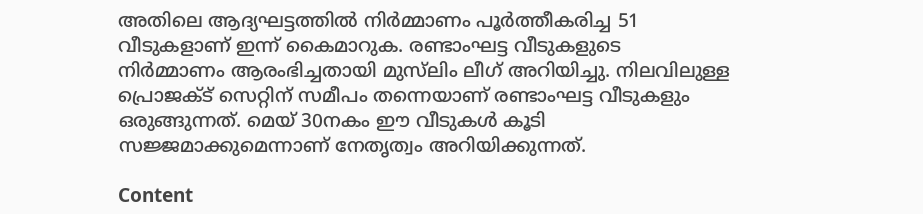അതിലെ ആദ്യഘട്ടത്തില്‍ നിര്‍മ്മാണം പൂര്‍ത്തീകരിച്ച 51 വീടുകളാണ് ഇന്ന് കൈമാറുക. രണ്ടാംഘട്ട വീടുകളുടെ നിര്‍മ്മാണം ആരംഭിച്ചതായി മുസ്‌ലിം ലീഗ് അറിയിച്ചു. നിലവിലുള്ള പ്രൊജക്ട് സെറ്റിന് സമീപം തന്നെയാണ് രണ്ടാംഘട്ട വീടുകളും ഒരുങ്ങുന്നത്. മെയ് 30നകം ഈ വീടുകള്‍ കൂടി സജ്ജമാക്കുമെന്നാണ് നേതൃത്വം അറിയിക്കുന്നത്.

Content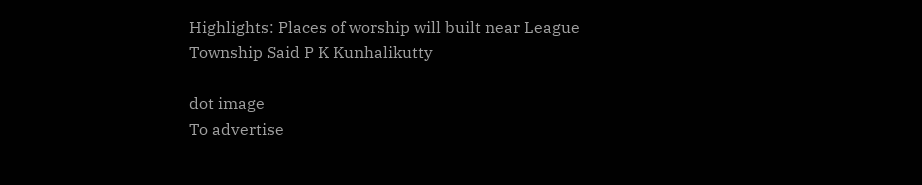Highlights: Places of worship will built near League Township Said P K Kunhalikutty

dot image
To advertise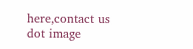here,contact us
dot image